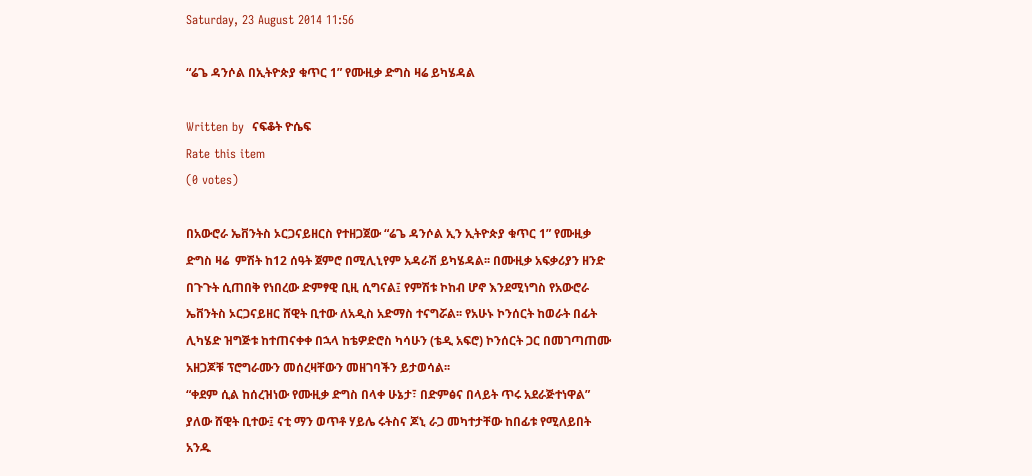Saturday, 23 August 2014 11:56

“ሬጌ ዳንሶል በኢትዮጵያ ቁጥር 1” የሙዚቃ ድግስ ዛሬ ይካሄዳል

Written by  ናፍቆት ዮሴፍ
Rate this item
(0 votes)

በአውሮራ ኤቨንትስ ኦርጋናይዘርስ የተዘጋጀው “ሬጌ ዳንሶል ኢን ኢትዮጵያ ቁጥር 1” የሙዚቃ ድግስ ዛሬ  ምሽት ከ12 ሰዓት ጀምሮ በሚሊኒየም አዳራሽ ይካሄዳል፡፡ በሙዚቃ አፍቃሪያን ዘንድ በጉጉት ሲጠበቅ የነበረው ድምፃዊ ቢዚ ሲግናል፤ የምሽቱ ኮከብ ሆኖ እንደሚነግስ የአውሮራ ኤቨንትስ ኦርጋናይዘር ሸዊት ቢተው ለአዲስ አድማስ ተናግሯል፡፡ የአሁኑ ኮንሰርት ከወራት በፊት ሊካሄድ ዝግጅቱ ከተጠናቀቀ በኋላ ከቴዎድሮስ ካሳሁን (ቴዲ አፍሮ) ኮንሰርት ጋር በመገጣጠሙ አዘጋጆቹ ፕሮግራሙን መሰረዛቸውን መዘገባችን ይታወሳል፡፡
“ቀደም ሲል ከሰረዝነው የሙዚቃ ድግስ በላቀ ሁኔታ፣ በድምፅና በላይት ጥሩ አደራጅተነዋል” ያለው ሸዊት ቢተው፤ ናቲ ማን ወጥቶ ሃይሌ ሩትስና ጆኒ ራጋ መካተታቸው ከበፊቱ የሚለይበት አንዱ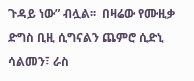ጉዳይ ነው” ብሏል፡፡  በዛሬው የሙዚቃ ድግስ ቢዚ ሲግናልን ጨምሮ ሲድኒ ሳልመን፣ ራስ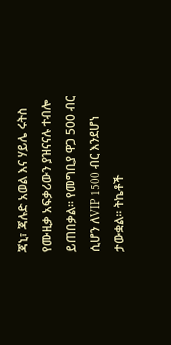ጃኒ፣ ጃሉድ አወል እና ሃይሌ ሩትስ የሙዚቃ አፍቃሪውን ያዝናናሉ ተብሎ ይጠበቃል፡፡ የመግቢያ ዋጋ 500 ብር ሲሆን ለVIP 1500 ብር እንደሆነ ታውቋል፡፡ ትኬቶች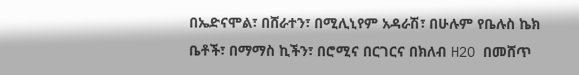በኤድናሞል፣ በሸራተን፣ በሚሊኒየም አዳራሽ፣ በሁሉም የቤሉስ ኬክ ቤቶች፣ በማማስ ኪችን፣ በሮሚና በርገርና በክለብ H2O በመሸጥ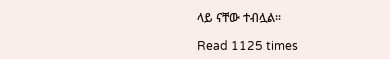ላይ ናቸው ተብሏል፡፡

Read 1125 times